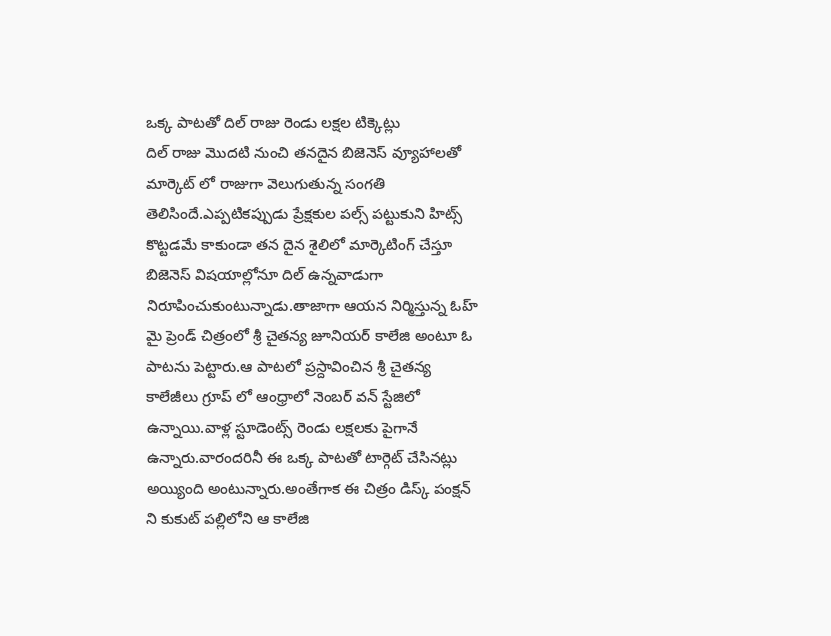ఒక్క పాటతో దిల్ రాజు రెండు లక్షల టిక్కెట్లు
దిల్ రాజు మొదటి నుంచి తనదైన బిజెనెస్ వ్యూహాలతో మార్కెట్ లో రాజుగా వెలుగుతున్న సంగతి తెలిసిందే.ఎప్పటికప్పుడు ప్రేక్షకుల పల్స్ పట్టుకుని హిట్స్ కొట్టడమే కాకుండా తన దైన శైలిలో మార్కెటింగ్ చేస్తూ బిజెనెస్ విషయాల్లోనూ దిల్ ఉన్నవాడుగా నిరూపించుకుంటున్నాడు.తాజాగా ఆయన నిర్మిస్తున్న ఓహ్ మై ప్రెండ్ చిత్రంలో శ్రీ చైతన్య జూనియర్ కాలేజి అంటూ ఓ పాటను పెట్టారు.ఆ పాటలో ప్రస్దావించిన శ్రీ చైతన్య కాలేజీలు గ్రూప్ లో ఆంధ్రాలో నెంబర్ వన్ స్టేజిలో ఉన్నాయి.వాళ్ల స్టూడెంట్స్ రెండు లక్షలకు పైగానే ఉన్నారు.వారందరినీ ఈ ఒక్క పాటతో టార్గెట్ చేసినట్లు అయ్యింది అంటున్నారు.అంతేగాక ఈ చిత్రం డిస్క్ పంక్షన్ ని కుకుట్ పల్లిలోని ఆ కాలేజి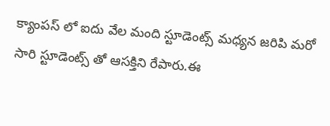క్యాంపస్ లో ఐదు వేల మంది స్టూడెంట్స్ మధ్యన జరిపి మరో సారి స్టూడెంట్స్ తో ఆసక్తిని రేపారు.ఈ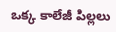ఒక్క కాలేజీ పిల్లలు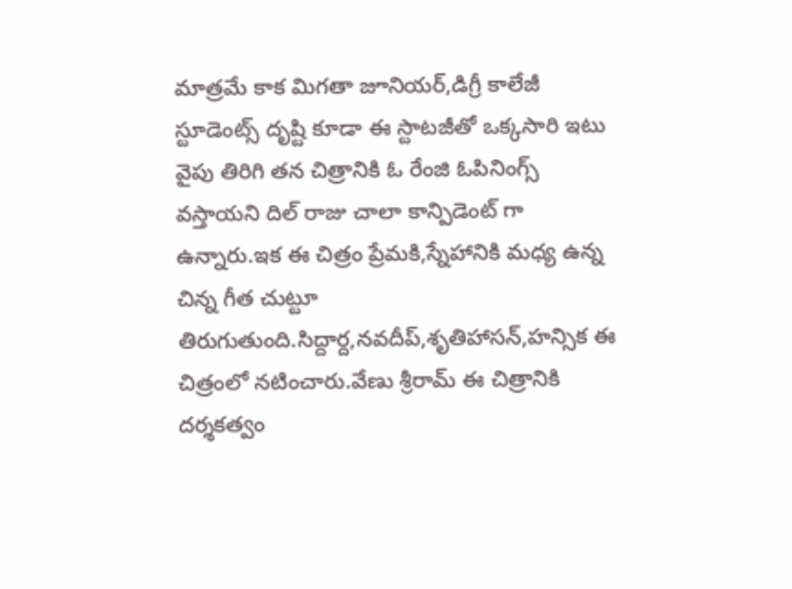మాత్రమే కాక మిగతా జూనియర్,డిగ్రీ కాలేజీ స్టూడెంట్స్ దృష్టి కూడా ఈ స్టాటజీతో ఒక్కసారి ఇటు వైపు తిరిగి తన చిత్రానికి ఓ రేంజి ఓపినింగ్స్ వస్తాయని దిల్ రాజు చాలా కాన్పిడెంట్ గా ఉన్నారు.ఇక ఈ చిత్రం ప్రేమకి,స్నేహానికి మధ్య ఉన్న చిన్న గీత చుట్టూ తిరుగుతుంది.సిద్దార్ద,నవదీప్,శృతిహాసన్,హన్సిక ఈ చిత్రంలో నటించారు.వేణు శ్రీరామ్ ఈ చిత్రానికి దర్శకత్వం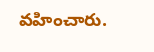వహించారు.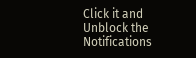Click it and Unblock the Notifications